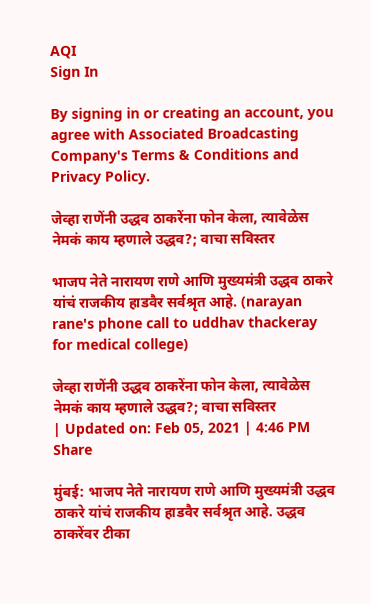AQI
Sign In

By signing in or creating an account, you agree with Associated Broadcasting Company's Terms & Conditions and Privacy Policy.

जेव्हा राणेंनी उद्धव ठाकरेंना फोन केला, त्यावेळेस नेमकं काय म्हणाले उद्धव?; वाचा सविस्तर

भाजप नेते नारायण राणे आणि मुख्यमंत्री उद्धव ठाकरे यांचं राजकीय हाडवैर सर्वश्रृत आहे. (narayan rane's phone call to uddhav thackeray for medical college)

जेव्हा राणेंनी उद्धव ठाकरेंना फोन केला, त्यावेळेस नेमकं काय म्हणाले उद्धव?; वाचा सविस्तर
| Updated on: Feb 05, 2021 | 4:46 PM
Share

मुंबई: भाजप नेते नारायण राणे आणि मुख्यमंत्री उद्धव ठाकरे यांचं राजकीय हाडवैर सर्वश्रृत आहे. उद्धव ठाकरेंवर टीका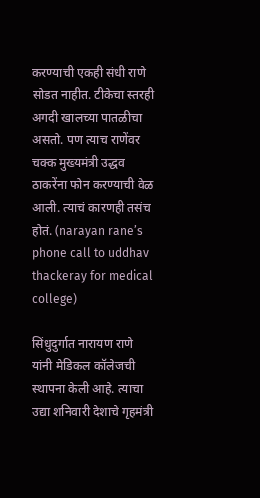करण्याची एकही संधी राणे सोडत नाहीत. टीकेचा स्तरही अगदी खालच्या पातळीचा असतो. पण त्याच राणेंवर चक्क मुख्यमंत्री उद्धव ठाकरेंना फोन करण्याची वेळ आली. त्याचं कारणही तसंच होतं. (narayan rane’s phone call to uddhav thackeray for medical college)

सिंधुदुर्गात नारायण राणे यांनी मेडिकल कॉलेजची स्थापना केली आहे. त्याचा उद्या शनिवारी देशाचे गृहमंत्री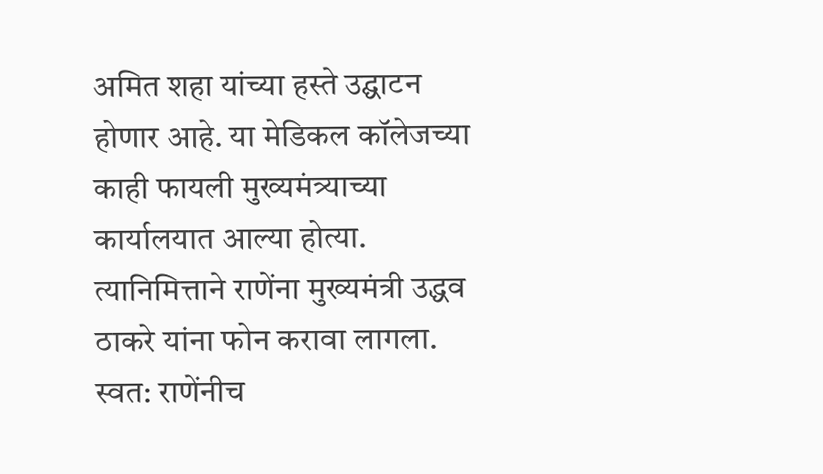अमित शहा यांच्या हस्ते उद्घाटन होणार आहे. या मेडिकल कॉलेजच्या काही फायली मुख्यमंत्र्याच्या कार्यालयात आल्या होत्या. त्यानिमित्ताने राणेंना मुख्यमंत्री उद्धव ठाकरे यांना फोन करावा लागला. स्वत: राणेंनीच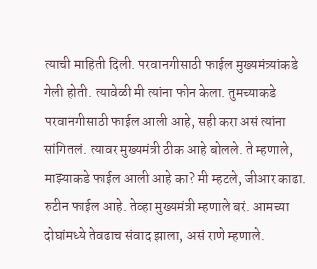त्याची माहिती दिली. परवानगीसाठी फाईल मुख्यमंत्र्यांकडे गेली होती. त्यावेळी मी त्यांना फोन केला. तुमच्याकडे परवानगीसाठी फाईल आली आहे, सही करा असं त्यांना सांगितलं. त्यावर मुख्यमंत्री ठीक आहे बोलले. ते म्हणाले, माझ्याकडे फाईल आली आहे का? मी म्हटले, जीआर काढा. रुटीन फाईल आहे. तेव्हा मुख्यमंत्री म्हणाले बरं. आमच्या दोघांमध्ये तेवढाच संवाद झाला, असं राणे म्हणाले.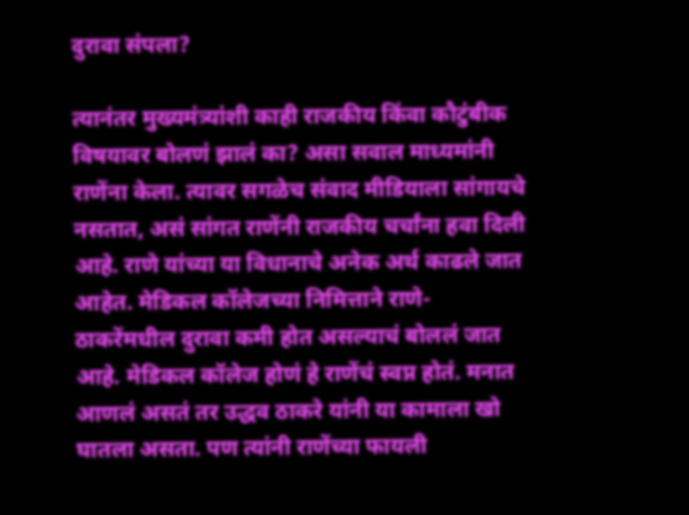दुरावा संपला?

त्यानंतर मुख्यमंत्र्यांशी काही राजकीय किंवा कौटुंबीक विषयावर बोलणं झालं का? असा सवाल माध्यमांनी राणेंना केला. त्यावर सगळेच संवाद मीडियाला सांगायचे नसतात, असं सांगत राणेंनी राजकीय चर्चांना हवा दिली आहे. राणे यांच्या या विधानाचे अनेक अर्थ काढले जात आहेत. मेडिकल कॉलेजच्या निमित्ताने राणे-ठाकरेंमधील दुरावा कमी होत असल्याचं बोललं जात आहे. मेडिकल कॉलेज होणं हे राणेंचं स्वप्न होतं. मनात आणलं असतं तर उद्धव ठाकरे यांनी या कामाला खो घातला असता. पण त्यांनी राणेंच्या फायली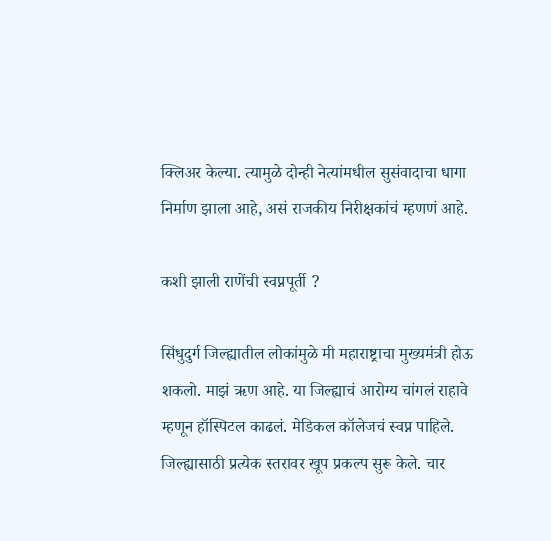क्लिअर केल्या. त्यामुळे दोन्ही नेत्यांमधील सुसंवादाचा धागा निर्माण झाला आहे, असं राजकीय निरीक्षकांचं म्हणणं आहे.

कशी झाली राणेंची स्वप्नपूर्ती ?

सिंधुदुर्ग जिल्ह्यातील लोकांमुळे मी महाराष्ट्राचा मुख्यमंत्री होऊ शकलो. माझं ऋण आहे. या जिल्ह्याचं आरोग्य चांगलं राहावे म्हणून हॉस्पिटल काढलं. मेडिकल कॉलेजचं स्वप्न पाहिले. जिल्ह्यासाठी प्रत्येक स्तरावर खूप प्रकल्प सुरू केले. चार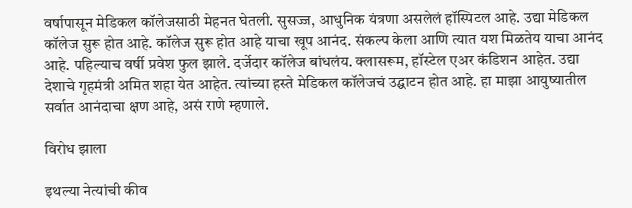वर्षापासून मेडिकल कॉलेजसाठी मेहनत घेतली. सुसज्ज, आधुनिक यंत्रणा असलेलं हॉस्पिटल आहे. उद्या मेडिकल कॉलेज सुरू होत आहे. कॉलेज सुरू होत आहे याचा खूप आनंद. संकल्प केला आणि त्यात यश मिळतेय याचा आनंद आहे. पहिल्याच वर्षी प्रवेश फुल झाले. दर्जेदार कॉलेज बांधलंय. क्लासरूम, हॉस्टेल एअर कंडिशन आहेत. उद्या देशाचे गृहमंत्री अमित शहा येत आहेत. त्यांच्या हस्ते मेडिकल कॉलेजचं उद्घाटन होत आहे. हा माझा आयुष्यातील सर्वात आनंदाचा क्षण आहे, असं राणे म्हणाले.

विरोध झाला

इथल्या नेत्यांची कीव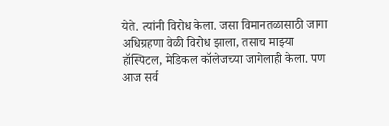येते. त्यांनी विरोध केला. जसा विमानतळासाठी जागा अधिग्रहणा वेळी विरोध झाला, तसाच माझ्या हॉस्पिटल, मेडिकल कॉलेजच्या जागेलाही केला. पण आज सर्व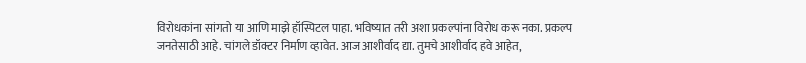विरोधकांना सांगतो या आणि माझे हॉस्पिटल पाहा. भविष्यात तरी अशा प्रकल्पांना विरोध करू नका. प्रकल्प जनतेसाठी आहे. चांगले डॉक्टर निर्माण व्हावेत. आज आशीर्वाद द्या. तुमचे आशीर्वाद हवे आहेत,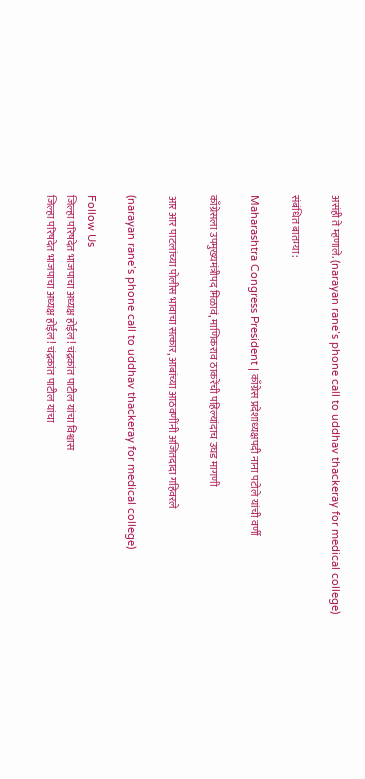असंही ते म्हणाले. (narayan rane’s phone call to uddhav thackeray for medical college)

संबंधित बातम्या:

Maharashtra Congress President | काँग्रेस प्रदेशाध्यक्षपदी नाना पटोले यांची वर्णी

काँग्रेसला उपमुख्यमंत्रीपद मिळावं, माणिकराव ठाकरेंची पहिल्यांदाच उघड मागणी

आर आर पाटलांच्या पोलीस भावाचा सत्कार, आबांच्या आठवणींनी अजितदादा गहिवरले

(narayan rane’s phone call to uddhav thackeray for medical college)

Follow Us
जिल्हा परिषदेत भाजपाचा अध्यक्ष होईल! चंद्रकांत पाटील यांचा विश्वास
जिल्हा परिषदेत भाजपाचा अध्यक्ष होईल! चंद्रकांत पाटील यांचा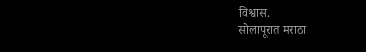विश्वास.
सोलापूरात मराठा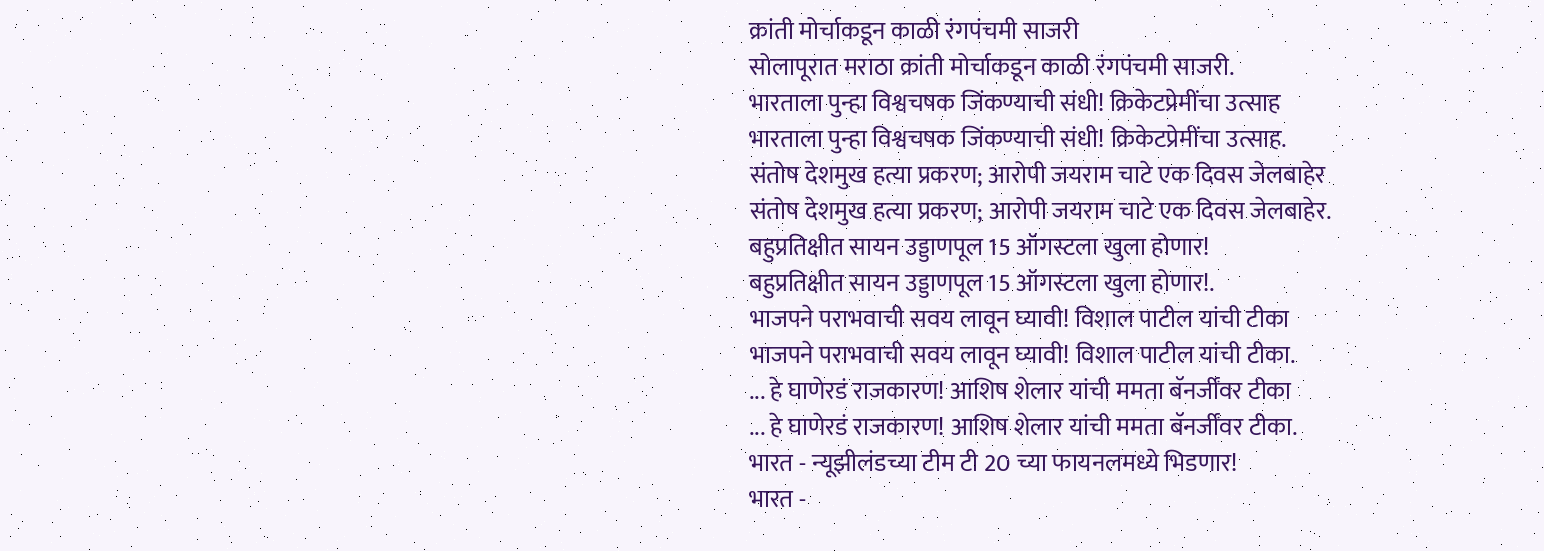क्रांती मोर्चाकडून काळी रंगपंचमी साजरी
सोलापूरात मराठा क्रांती मोर्चाकडून काळी रंगपंचमी साजरी.
भारताला पुन्हा विश्वचषक जिंकण्याची संधी! क्रिकेटप्रेमींचा उत्साह
भारताला पुन्हा विश्वचषक जिंकण्याची संधी! क्रिकेटप्रेमींचा उत्साह.
संतोष देशमुख हत्या प्रकरण; आरोपी जयराम चाटे एक दिवस जेलबाहेर
संतोष देशमुख हत्या प्रकरण; आरोपी जयराम चाटे एक दिवस जेलबाहेर.
बहुप्रतिक्षीत सायन उड्डाणपूल 15 ऑगस्टला खुला होणार!
बहुप्रतिक्षीत सायन उड्डाणपूल 15 ऑगस्टला खुला होणार!.
भाजपने पराभवाची सवय लावून घ्यावी! विशाल पाटील यांची टीका
भाजपने पराभवाची सवय लावून घ्यावी! विशाल पाटील यांची टीका.
... हे घाणेरडं राजकारण! आशिष शेलार यांची ममता बॅनर्जींवर टीका
... हे घाणेरडं राजकारण! आशिष शेलार यांची ममता बॅनर्जींवर टीका.
भारत - न्यूझीलंडच्या टीम टी 20 च्या फायनलमध्ये भिडणार!
भारत -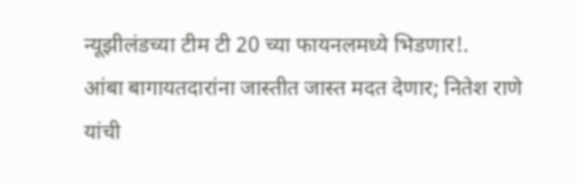न्यूझीलंडच्या टीम टी 20 च्या फायनलमध्ये भिडणार!.
आंबा बागायतदारांना जास्तीत जास्त मदत देणार; नितेश राणे यांची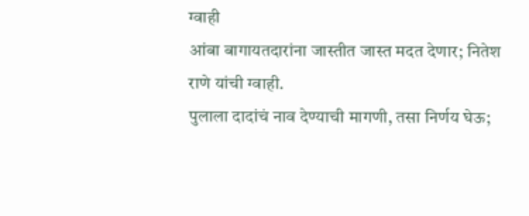ग्वाही
आंबा बागायतदारांना जास्तीत जास्त मदत देणार; नितेश राणे यांची ग्वाही.
पुलाला दादांचं नाव देण्याची मागणी, तसा निर्णय घेऊ;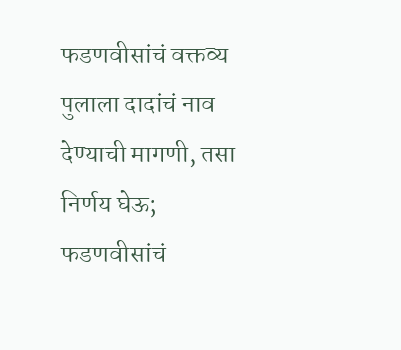फडणवीसांचं वक्तव्य
पुलाला दादांचं नाव देण्याची मागणी, तसा निर्णय घेऊ; फडणवीसांचं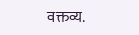वक्तव्य.